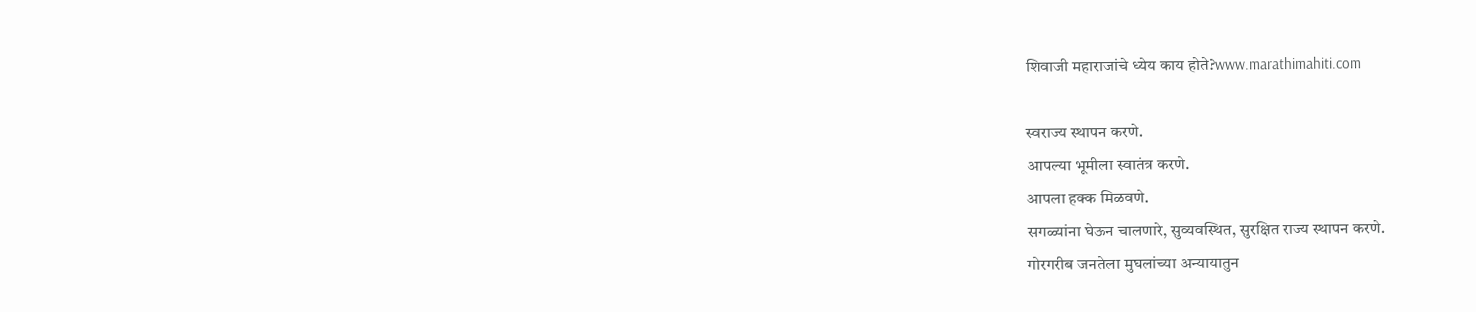शिवाजी महाराजांचे ध्येय काय होते?www.marathimahiti.com

स्वराज्य स्थापन करणे.
आपल्या भूमीला स्वातंत्र करणे.
आपला हक्क मिळवणे.
सगळ्यांना घेऊन चालणारे, सुव्यवस्थित, सुरक्षित राज्य स्थापन करणे.
गोरगरीब जनतेला मुघलांच्या अन्यायातुन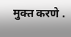मुक्त करणे .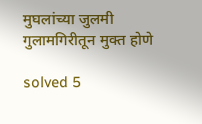मुघलांच्या जुलमी गुलामगिरीतून मुक्त होणे

solved 5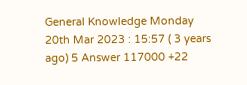General Knowledge Monday 20th Mar 2023 : 15:57 ( 3 years ago) 5 Answer 117000 +22